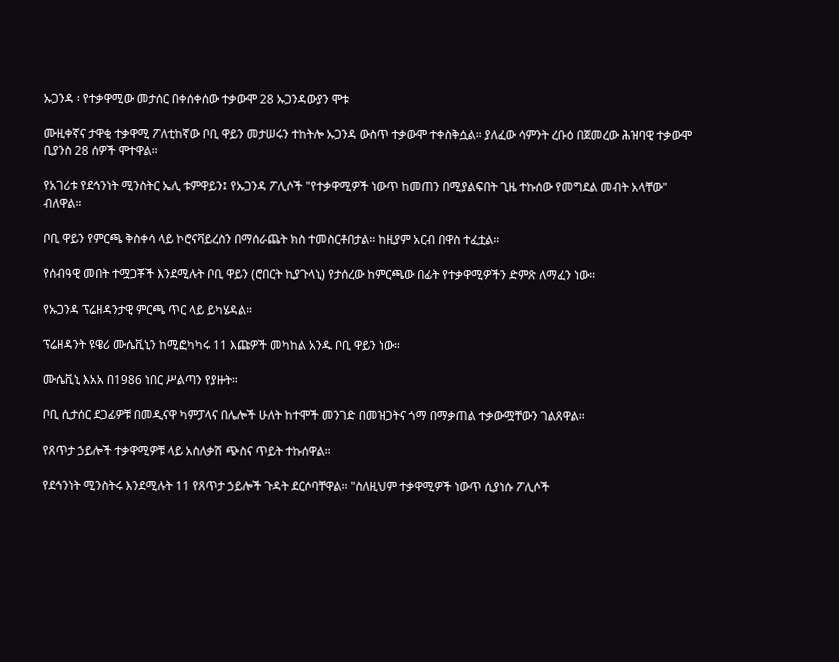ኡጋንዳ ፡ የተቃዋሚው መታሰር በቀሰቀሰው ተቃውሞ 28 ኡጋንዳውያን ሞቱ

ሙዚቀኛና ታዋቂ ተቃዋሚ ፖለቲከኛው ቦቢ ዋይን መታሠሩን ተከትሎ ኡጋንዳ ውስጥ ተቃውሞ ተቀስቅሷል። ያለፈው ሳምንት ረቡዕ በጀመረው ሕዝባዊ ተቃውሞ ቢያንስ 28 ሰዎች ሞተዋል።

የአገሪቱ የደኅንነት ሚንስትር ኤሊ ቱምዋይን፤ የኡጋንዳ ፖሊሶች "የተቃዋሚዎች ነውጥ ከመጠን በሚያልፍበት ጊዜ ተኩሰው የመግደል መብት አላቸው" ብለዋል።

ቦቢ ዋይን የምርጫ ቅስቀሳ ላይ ኮሮናቫይረስን በማሰራጨት ክስ ተመስርቶበታል። ከዚያም አርብ በዋስ ተፈቷል።

የሰብዓዊ መበት ተሟጋቾች እንደሚሉት ቦቢ ዋይን (ሮበርት ኪያጉላኒ) የታሰረው ከምርጫው በፊት የተቃዋሚዎችን ድምጽ ለማፈን ነው።

የኡጋንዳ ፕሬዘዳንታዊ ምርጫ ጥር ላይ ይካሄዳል።

ፕሬዘዳንት ዩዌሪ ሙሴቪኒን ከሚፎካካሩ 11 እጩዎች መካከል አንዱ ቦቢ ዋይን ነው።

ሙሴቪኒ እአአ በ1986 ነበር ሥልጣን የያዙት።

ቦቢ ሲታሰር ደጋፊዎቹ በመዲናዋ ካምፓላና በሌሎች ሁለት ከተሞች መንገድ በመዝጋትና ጎማ በማቃጠል ተቃውሟቸውን ገልጸዋል።

የጸጥታ ኃይሎች ተቃዋሚዎቹ ላይ አስለቃሽ ጭስና ጥይት ተኩሰዋል።

የደኅንነት ሚንስትሩ እንደሚሉት 11 የጸጥታ ኃይሎች ጉዳት ደርሶባቸዋል። "ስለዚህም ተቃዋሚዎች ነውጥ ሲያነሱ ፖሊሶች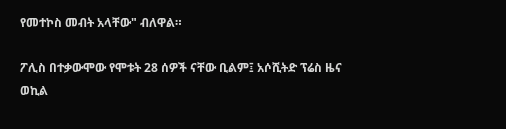የመተኮስ መብት አላቸው" ብለዋል።

ፖሊስ በተቃውሞው የሞቱት 28 ሰዎች ናቸው ቢልም፤ አሶሺትድ ፕሬስ ዜና ወኪል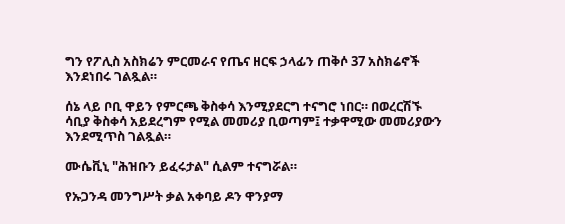ግን የፖሊስ አስክሬን ምርመራና የጤና ዘርፍ ኃላፊን ጠቅሶ 37 አስክሬኖች እንደነበሩ ገልጿል።

ሰኔ ላይ ቦቢ ዋይን የምርጫ ቅስቀሳ እንሚያደርግ ተናግሮ ነበር። በወረርሽኙ ሳቢያ ቅስቀሳ አይደረግም የሚል መመሪያ ቢወጣም፤ ተቃዋሚው መመሪያውን እንደሚጥስ ገልጿል።

ሙሴቪኒ "ሕዝቡን ይፈሩታል" ሲልም ተናግሯል።

የኡጋንዳ መንግሥት ቃል አቀባይ ዶን ዋንያማ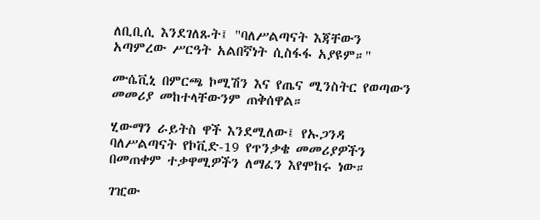ለቢቢሲ እንደገለጹት፤ "ባለሥልጣናት እጃቸውን አጣምረው ሥርዓት አልበኛነት ሲስፋፋ አያዩም።"

ሙሴቪኒ በምርጫ ኮሚሽን እና የጤና ሚንስትር የወጣውን መመሪያ መከተላቸውንም ጠቅሰዋል።

ሂውማን ራይትስ ዋች እንደሚለው፤ የኡጋንዳ ባለሥልጣናት የኮቪድ-19 የጥንቃቄ መመሪያዎችን በመጠቀም ተቃዋሚዎችን ለማፈን እየሞከሩ ነው።

ገዢው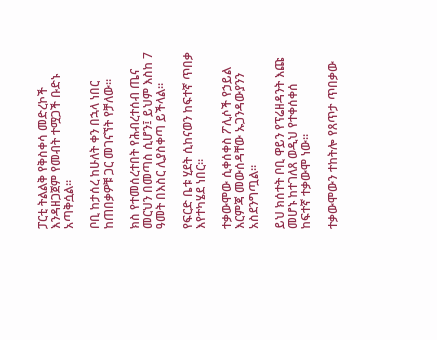ፓርቲ ትልልቅ የቅስቀሳ መድረኮች እንዳዘጋጀም የመብት ተሟጋች ቡድኑ አጣቅሷል።

ቦቢ ከታሰረ ከሁለት ቀን በኋላ ነበር ከጠበቃዎቹ ጋር መገናኘት የቻለው።

ክስ የተመሰረተበት የሕብረተሰብ ጤና መርህን በመጣስ ሲሆን፤ ይህም እስከ 7 ዓመት በእስር ሊያስቀጣ ይችላል።

የፍርድ ቤቱ ሂደት ሲከናወን ከፍተኛ ጥበቃ እየተካሄደ ነበር።

ተቃውሞው ሲቀሰቀስ ፖሊሶች የኃይል እርምጃ መውሰዳቸው ኡጋንዳውያንን አስደንግጧል።

ይህ ክሰተት ቦቢ ዋይን የፕሬዘዳንት እጩ መሆኑ ከተገለጸ ወዲህ የተቀሰቀሰ ከፍተኛ ተቃውሞ ነው።

ተቃውሞውን ተከትሎ የጸጥታ ጥበቃው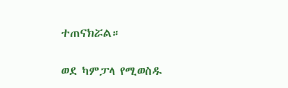ተጠናክሯል።

ወደ ካምፓላ የሚወስዱ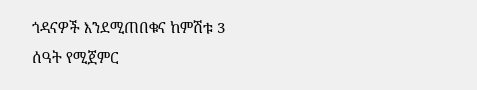ጎዳናዎች እንደሚጠበቁና ከምሽቱ 3 ሰዓት የሚጀምር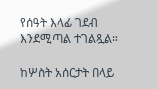የሰዓት እላፊ ገደብ እንደሚጣል ተገልጿል።

ከሦስት አሰርታት በላይ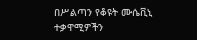በሥልጣን የቆዩት ሙሴቪኒ ተቃዋሚዎችን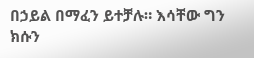በኃይል በማፈን ይተቻሉ። እሳቸው ግን ክሱን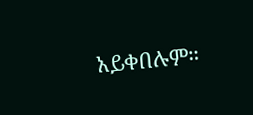አይቀበሉም።